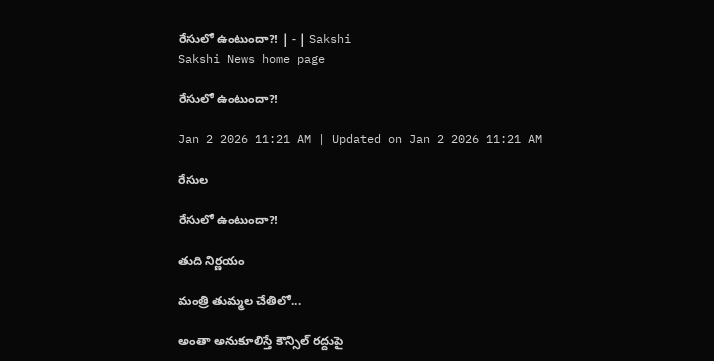రేసులో ఉంటుందా?! | - | Sakshi
Sakshi News home page

రేసులో ఉంటుందా?!

Jan 2 2026 11:21 AM | Updated on Jan 2 2026 11:21 AM

రేసుల

రేసులో ఉంటుందా?!

తుది నిర్ణయం

మంత్రి తుమ్మల చేతిలో...

అంతా అనుకూలిస్తే కౌన్సిల్‌ రద్దుపై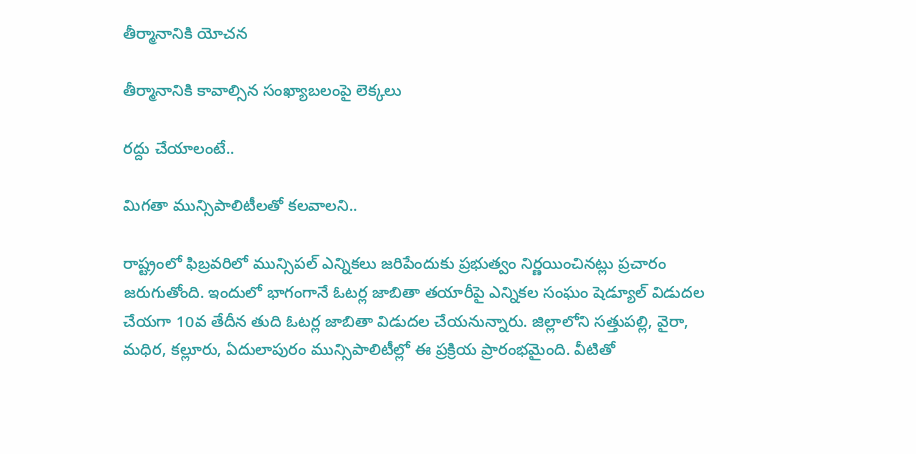తీర్మానానికి యోచన

తీర్మానానికి కావాల్సిన సంఖ్యాబలంపై లెక్కలు

రద్దు చేయాలంటే..

మిగతా మున్సిపాలిటీలతో కలవాలని..

రాష్ట్రంలో ఫిబ్రవరిలో మున్సిపల్‌ ఎన్నికలు జరిపేందుకు ప్రభుత్వం నిర్ణయించినట్లు ప్రచారం జరుగుతోంది. ఇందులో భాగంగానే ఓటర్ల జాబితా తయారీపై ఎన్నికల సంఘం షెడ్యూల్‌ విడుదల చేయగా 10వ తేదీన తుది ఓటర్ల జాబితా విడుదల చేయనున్నారు. జిల్లాలోని సత్తుపల్లి, వైరా, మధిర, కల్లూరు, ఏదులాపురం మున్సిపాలిటీల్లో ఈ ప్రక్రియ ప్రారంభమైంది. వీటితో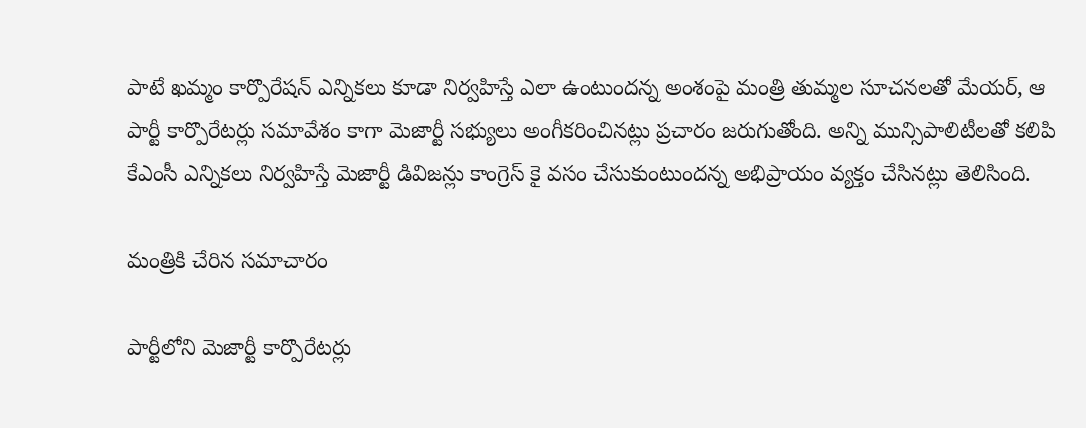పాటే ఖమ్మం కార్పొరేషన్‌ ఎన్నికలు కూడా నిర్వహిస్తే ఎలా ఉంటుందన్న అంశంపై మంత్రి తుమ్మల సూచనలతో మేయర్‌, ఆ పార్టీ కార్పొరేటర్లు సమావేశం కాగా మెజార్టీ సభ్యులు అంగీకరించినట్లు ప్రచారం జరుగుతోంది. అన్ని మున్సిపాలిటీలతో కలిపి కేఎంసీ ఎన్నికలు నిర్వహిస్తే మెజార్టీ డివిజన్లు కాంగ్రెస్‌ కై వసం చేసుకుంటుందన్న అభిప్రాయం వ్యక్తం చేసినట్లు తెలిసింది.

మంత్రికి చేరిన సమాచారం

పార్టీలోని మెజార్టీ కార్పొరేటర్లు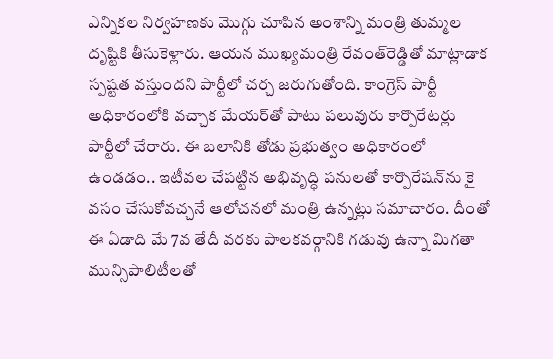ఎన్నికల నిర్వహణకు మొగ్గు చూపిన అంశాన్ని మంత్రి తుమ్మల దృష్టికి తీసుకెళ్లారు. ఆయన ముఖ్యమంత్రి రేవంత్‌రెడ్డితో మాట్లాడాక స్పష్టత వస్తుందని పార్టీలో చర్చ జరుగుతోంది. కాంగ్రెస్‌ పార్టీ అధికారంలోకి వచ్చాక మేయర్‌తో పాటు పలువురు కార్పొరేటర్లు పార్టీలో చేరారు. ఈ బలానికి తోడు ప్రభుత్వం అధికారంలో ఉండడం.. ఇటీవల చేపట్టిన అభివృద్ధి పనులతో కార్పొరేషన్‌ను కై వసం చేసుకోవచ్చనే ఆలోచనలో మంత్రి ఉన్నట్లు సమాచారం. దీంతో ఈ ఏడాది మే 7వ తేదీ వరకు పాలకవర్గానికి గడువు ఉన్నా మిగతా మున్సిపాలిటీలతో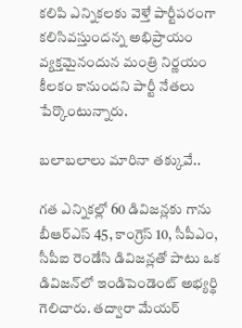కలిపి ఎన్నికలకు వెళ్తే పార్టీపరంగా కలిసివస్తుందన్న అభిప్రాయం వ్యక్తమైనందున మంత్రి నిర్ణయం కీలకం కానుందని పార్టీ నేతలు పేర్కొంటున్నారు.

బలాబలాలు మారినా తక్కువే..

గత ఎన్నికల్లో 60 డివిజన్లకు గాను బీఆర్‌ఎస్‌ 45, కాంగ్రెస్‌ 10, సీపీఎం, సీపీఐ రెండేసి డివిజన్లతో పాటు ఒక డివిజన్‌లో ఇండిపెండెంట్‌ అభ్యర్థి గెలిచారు. తద్వారా మేయర్‌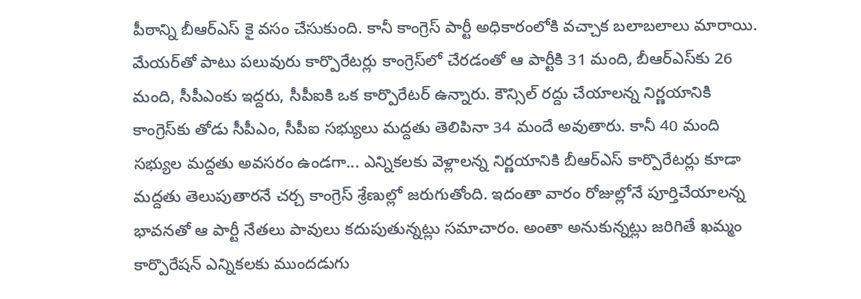పీఠాన్ని బీఆర్‌ఎస్‌ కై వసం చేసుకుంది. కానీ కాంగ్రెస్‌ పార్టీ అధికారంలోకి వచ్చాక బలాబలాలు మారాయి. మేయర్‌తో పాటు పలువురు కార్పొరేటర్లు కాంగ్రెస్‌లో చేరడంతో ఆ పార్టీకి 31 మంది, బీఆర్‌ఎస్‌కు 26 మంది, సీపీఎంకు ఇద్దరు, సీపీఐకి ఒక కార్పొరేటర్‌ ఉన్నారు. కౌన్సిల్‌ రద్దు చేయాలన్న నిర్ణయానికి కాంగ్రెస్‌కు తోడు సీపీఎం, సీపీఐ సభ్యులు మద్దతు తెలిపినా 34 మందే అవుతారు. కానీ 40 మంది సభ్యుల మద్దతు అవసరం ఉండగా... ఎన్నికలకు వెళ్లాలన్న నిర్ణయానికి బీఆర్‌ఎస్‌ కార్పొరేటర్లు కూడా మద్దతు తెలుపుతారనే చర్చ కాంగ్రెస్‌ శ్రేణుల్లో జరుగుతోంది. ఇదంతా వారం రోజుల్లోనే పూర్తిచేయాలన్న భావనతో ఆ పార్టీ నేతలు పావులు కదుపుతున్నట్లు సమాచారం. అంతా అనుకున్నట్లు జరిగితే ఖమ్మం కార్పొరేషన్‌ ఎన్నికలకు ముందడుగు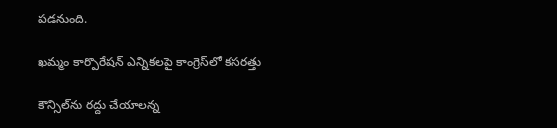పడనుంది.

ఖమ్మం కార్పొరేషన్‌ ఎన్నికలపై కాంగ్రెస్‌లో కసరత్తు

కౌన్సిల్‌ను రద్దు చేయాలన్న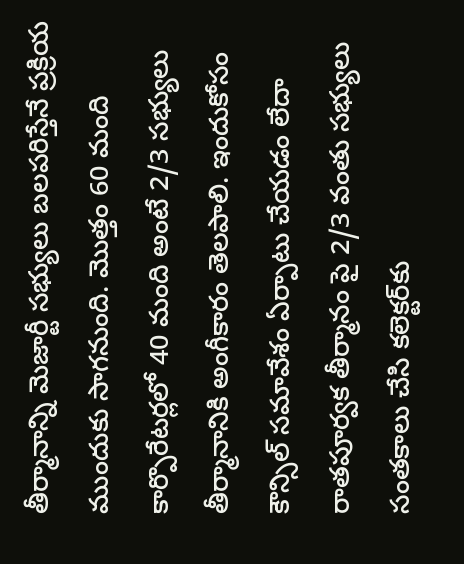తీర్మానాన్ని మెజార్టీ సభ్యులు బలపరిస్తేనే ప్రక్రియ ముందుకు సాగనుంది. మొత్తం 60 మంది కార్పొరేటర్లలో 40 మంది అంటే 2/3 సభ్యులు తీర్మానానికి అంగీకారం తెలపాలి. ఇందుకోసం కౌన్సిల్‌ సమావేశం ఏర్పాటు చేయడం లేదా రాతపూర్వక తీర్మానం పై 2/3 వంతు సభ్యులు సంతకాలు చేసి కలెక్టర్‌కు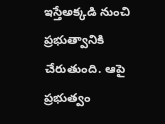ఇస్తేఅక్కడి నుంచి ప్రభుత్వానికి చేరుతుంది. ఆపై ప్రభుత్వం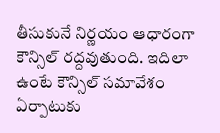తీసుకునే నిర్ణయం ఆధారంగా కౌన్సిల్‌ రద్దవుతుంది. ఇదిలా ఉంటే కౌన్సిల్‌ సమావేశం ఏర్పాటుకు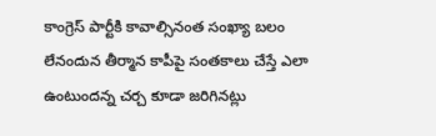కాంగ్రెస్‌ పార్టీకి కావాల్సినంత సంఖ్యా బలం లేనందున తీర్మాన కాపీపై సంతకాలు చేస్తే ఎలా ఉంటుందన్న చర్చ కూడా జరిగినట్లు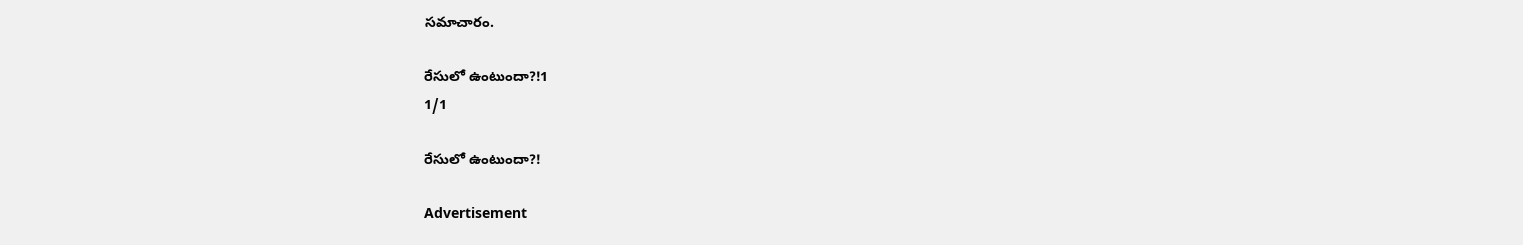సమాచారం.

రేసులో ఉంటుందా?!1
1/1

రేసులో ఉంటుందా?!

Advertisement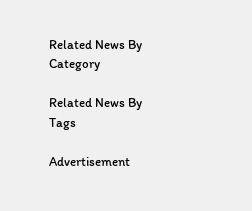Related News By Category

Related News By Tags

Advertisement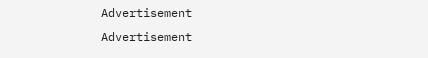Advertisement
Advertisement